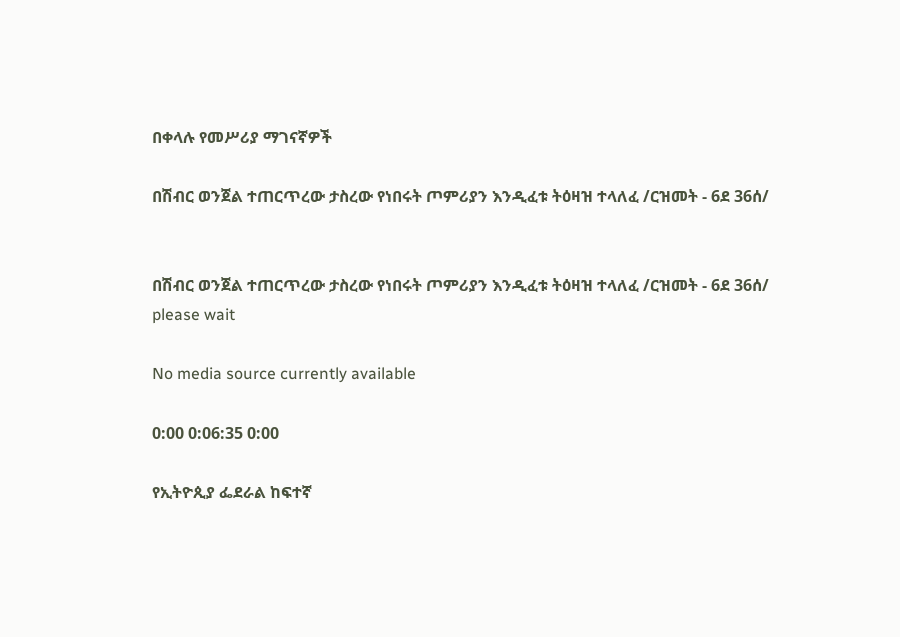በቀላሉ የመሥሪያ ማገናኛዎች

በሽብር ወንጀል ተጠርጥረው ታስረው የነበሩት ጦምሪያን እንዲፈቱ ትዕዛዝ ተላለፈ /ርዝመት - 6ደ 36ሰ/


በሽብር ወንጀል ተጠርጥረው ታስረው የነበሩት ጦምሪያን እንዲፈቱ ትዕዛዝ ተላለፈ /ርዝመት - 6ደ 36ሰ/
please wait

No media source currently available

0:00 0:06:35 0:00

የኢትዮጲያ ፌደራል ከፍተኛ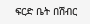ፍርድ ቤት በሽብር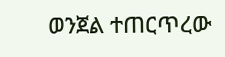ወንጀል ተጠርጥረው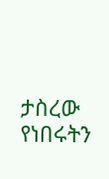ታስረው የነበሩትን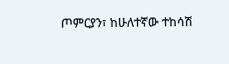ጦምርያን፣ ከሁለተኛው ተከሳሽ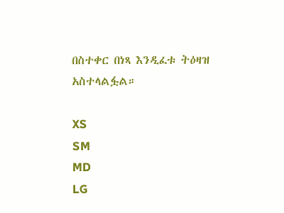በስተቀር በነጻ እንዲፈቱ ትዕዛዝ አስተላልፏል።

XS
SM
MD
LG